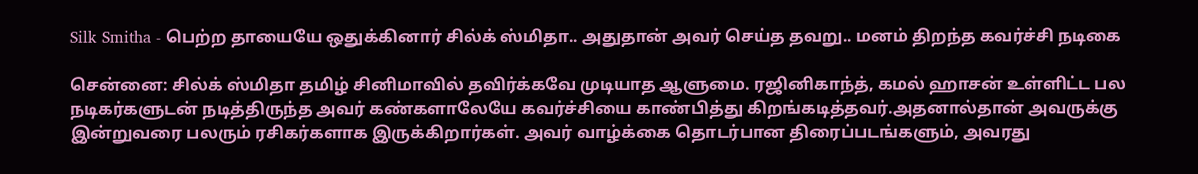Silk Smitha - பெற்ற தாயையே ஒதுக்கினார் சில்க் ஸ்மிதா.. அதுதான் அவர் செய்த தவறு.. மனம் திறந்த கவர்ச்சி நடிகை

சென்னை: சில்க் ஸ்மிதா தமிழ் சினிமாவில் தவிர்க்கவே முடியாத ஆளுமை. ரஜினிகாந்த், கமல் ஹாசன் உள்ளிட்ட பல நடிகர்களுடன் நடித்திருந்த அவர் கண்களாலேயே கவர்ச்சியை காண்பித்து கிறங்கடித்தவர்.அதனால்தான் அவருக்கு இன்றுவரை பலரும் ரசிகர்களாக இருக்கிறார்கள். அவர் வாழ்க்கை தொடர்பான திரைப்படங்களும், அவரது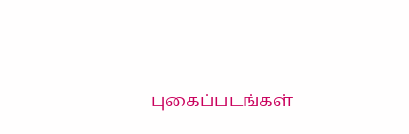புகைப்படங்கள்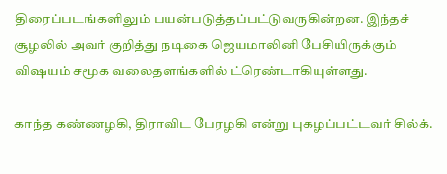திரைப்படங்களிலும் பயன்படுத்தப்பட்டுவருகின்றன. இந்தச் சூழலில் அவர் குறித்து நடிகை ஜெயமாலினி பேசியிருக்கும் விஷயம் சமூக வலைதளங்களில் ட்ரெண்டாகியுள்ளது.

காந்த கண்ணழகி, திராவிட பேரழகி என்று புகழப்பட்டவர் சில்க்.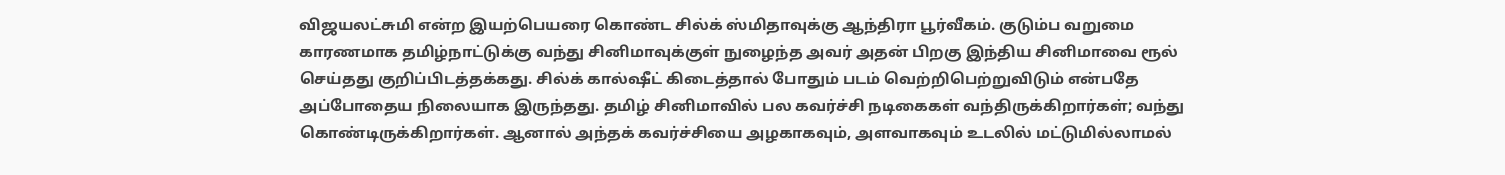விஜயலட்சுமி என்ற இயற்பெயரை கொண்ட சில்க் ஸ்மிதாவுக்கு ஆந்திரா பூர்வீகம். குடும்ப வறுமை காரணமாக தமிழ்நாட்டுக்கு வந்து சினிமாவுக்குள் நுழைந்த அவர் அதன் பிறகு இந்திய சினிமாவை ரூல் செய்தது குறிப்பிடத்தக்கது. சில்க் கால்ஷீட் கிடைத்தால் போதும் படம் வெற்றிபெற்றுவிடும் என்பதே அப்போதைய நிலையாக இருந்தது. தமிழ் சினிமாவில் பல கவர்ச்சி நடிகைகள் வந்திருக்கிறார்கள்; வந்து கொண்டிருக்கிறார்கள். ஆனால் அந்தக் கவர்ச்சியை அழகாகவும், அளவாகவும் உடலில் மட்டுமில்லாமல்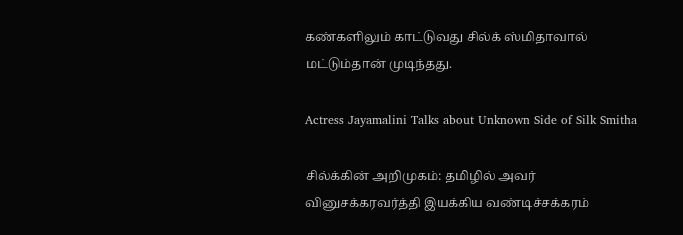கண்களிலும் காட்டுவது சில்க் ஸ்மிதாவால் மட்டும்தான் முடிந்தது.

Actress Jayamalini Talks about Unknown Side of Silk Smitha

சில்க்கின் அறிமுகம்: தமிழில் அவர் வினுசக்கரவர்த்தி இயக்கிய வண்டிச்சக்கரம்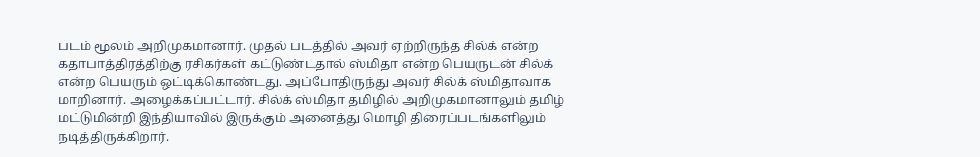படம் மூலம் அறிமுகமானார். முதல் படத்தில் அவர் ஏற்றிருந்த சில்க் என்ற கதாபாத்திரத்திற்கு ரசிகர்கள் கட்டுண்டதால் ஸ்மிதா என்ற பெயருடன் சில்க் என்ற பெயரும் ஒட்டிக்கொண்டது. அப்போதிருந்து அவர் சில்க் ஸ்மிதாவாக மாறினார். அழைக்கப்பட்டார். சில்க் ஸ்மிதா தமிழில் அறிமுகமானாலும் தமிழ் மட்டுமின்றி இந்தியாவில் இருக்கும் அனைத்து மொழி திரைப்படங்களிலும் நடித்திருக்கிறார்.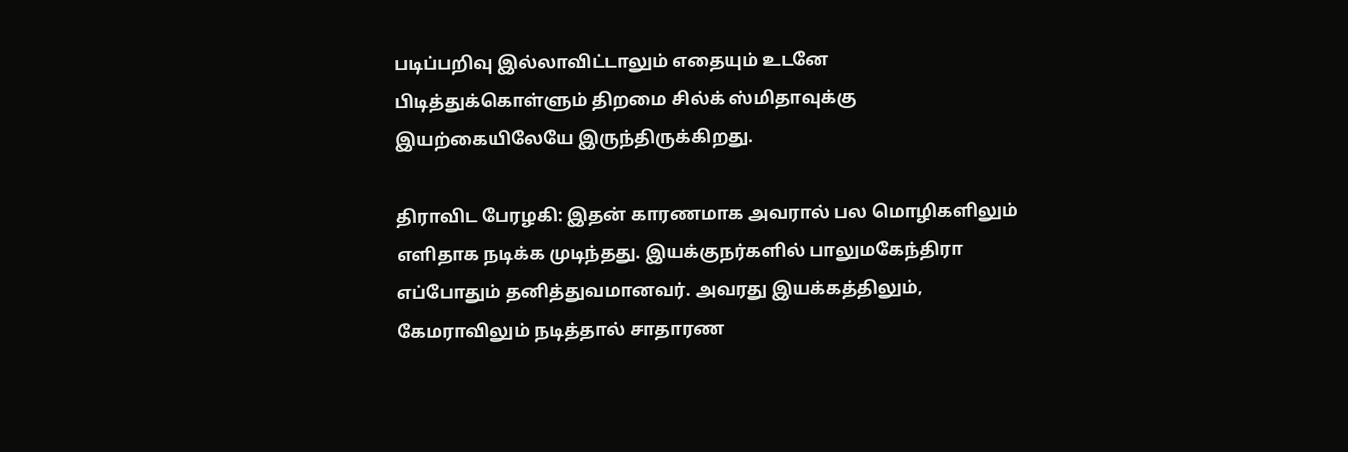படிப்பறிவு இல்லாவிட்டாலும் எதையும் உடனே பிடித்துக்கொள்ளும் திறமை சில்க் ஸ்மிதாவுக்கு இயற்கையிலேயே இருந்திருக்கிறது.

திராவிட பேரழகி: இதன் காரணமாக அவரால் பல மொழிகளிலும் எளிதாக நடிக்க முடிந்தது. இயக்குநர்களில் பாலுமகேந்திரா எப்போதும் தனித்துவமானவர். அவரது இயக்கத்திலும், கேமராவிலும் நடித்தால் சாதாரண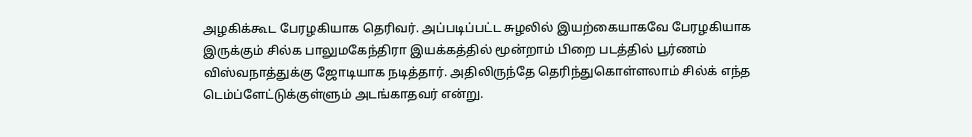அழகிக்கூட பேரழகியாக தெரிவர். அப்படிப்பட்ட சுழலில் இயற்கையாகவே பேரழகியாக இருக்கும் சில்க பாலுமகேந்திரா இயக்கத்தில் மூன்றாம் பிறை படத்தில் பூர்ணம் விஸ்வநாத்துக்கு ஜோடியாக நடித்தார். அதிலிருந்தே தெரிந்துகொள்ளலாம் சில்க் எந்த டெம்ப்ளேட்டுக்குள்ளும் அடங்காதவர் என்று.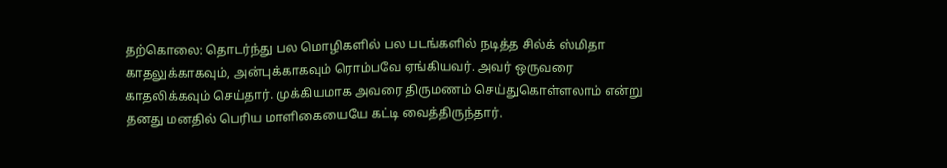தற்கொலை: தொடர்ந்து பல மொழிகளில் பல படங்களில் நடித்த சில்க் ஸ்மிதா காதலுக்காகவும், அன்புக்காகவும் ரொம்பவே ஏங்கியவர். அவர் ஒருவரை காதலிக்கவும் செய்தார். முக்கியமாக அவரை திருமணம் செய்துகொள்ளலாம் என்று தனது மனதில் பெரிய மாளிகையையே கட்டி வைத்திருந்தார்.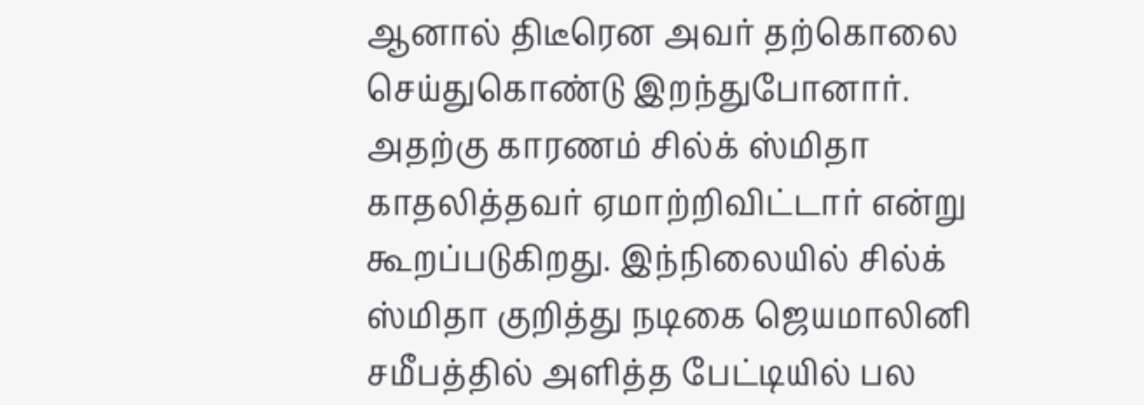ஆனால் திடீரென அவர் தற்கொலை செய்துகொண்டு இறந்துபோனார். அதற்கு காரணம் சில்க் ஸ்மிதா காதலித்தவர் ஏமாற்றிவிட்டார் என்று கூறப்படுகிறது. இந்நிலையில் சில்க் ஸ்மிதா குறித்து நடிகை ஜெயமாலினி சமீபத்தில் அளித்த பேட்டியில் பல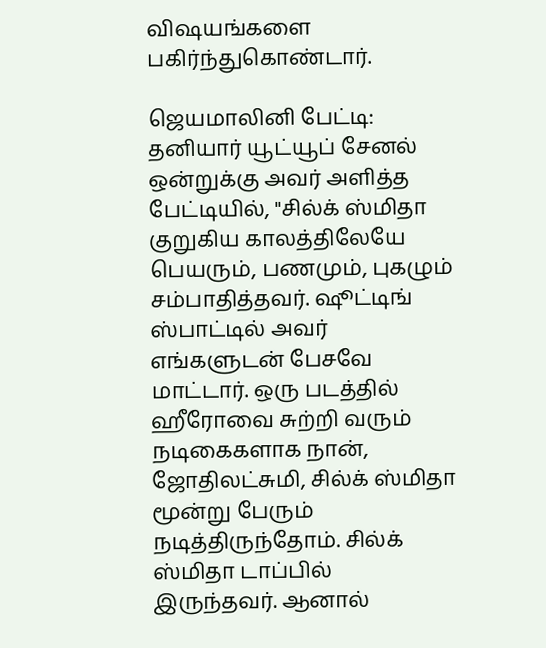விஷயங்களை பகிர்ந்துகொண்டார்.

ஜெயமாலினி பேட்டி: தனியார் யூட்யூப் சேனல் ஒன்றுக்கு அவர் அளித்த பேட்டியில், "சில்க் ஸ்மிதா குறுகிய காலத்திலேயே பெயரும், பணமும், புகழும் சம்பாதித்தவர். ஷூட்டிங் ஸ்பாட்டில் அவர் எங்களுடன் பேசவே மாட்டார். ஒரு படத்தில் ஹீரோவை சுற்றி வரும் நடிகைகளாக நான், ஜோதிலட்சுமி, சில்க் ஸ்மிதா மூன்று பேரும் நடித்திருந்தோம். சில்க் ஸ்மிதா டாப்பில் இருந்தவர். ஆனால்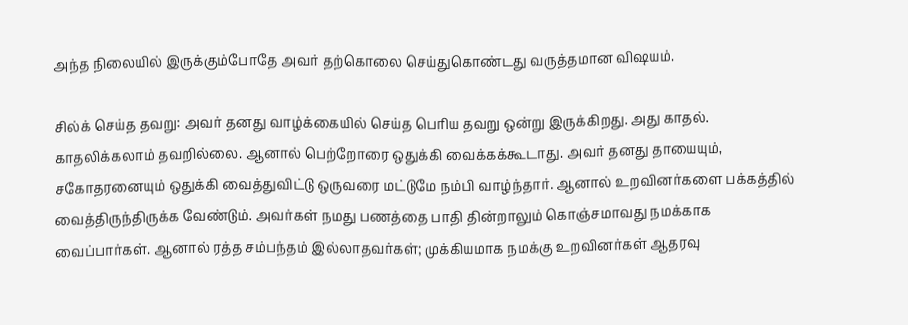அந்த நிலையில் இருக்கும்போதே அவர் தற்கொலை செய்துகொண்டது வருத்தமான விஷயம்.

சில்க் செய்த தவறு: அவர் தனது வாழ்க்கையில் செய்த பெரிய தவறு ஒன்று இருக்கிறது. அது காதல். காதலிக்கலாம் தவறில்லை. ஆனால் பெற்றோரை ஒதுக்கி வைக்கக்கூடாது. அவர் தனது தாயையும், சகோதரனையும் ஒதுக்கி வைத்துவிட்டு ஒருவரை மட்டுமே நம்பி வாழ்ந்தார். ஆனால் உறவினர்களை பக்கத்தில் வைத்திருந்திருக்க வேண்டும். அவர்கள் நமது பணத்தை பாதி தின்றாலும் கொஞ்சமாவது நமக்காக வைப்பார்கள். ஆனால் ரத்த சம்பந்தம் இல்லாதவர்கள்; முக்கியமாக நமக்கு உறவினர்கள் ஆதரவு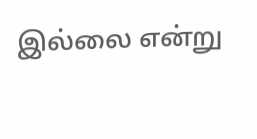இல்லை என்று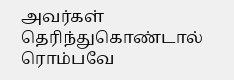அவர்கள் தெரிந்துகொண்டால் ரொம்பவே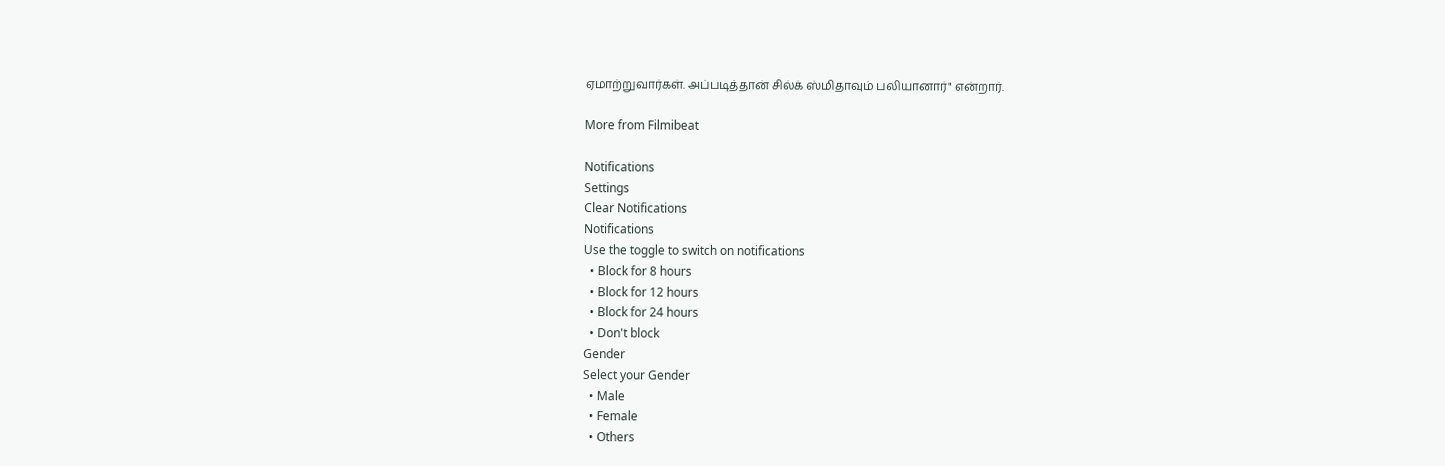ஏமாற்றுவார்கள். அப்படித்தான் சில்க் ஸ்மிதாவும் பலியானார்" என்றார்.

More from Filmibeat

Notifications
Settings
Clear Notifications
Notifications
Use the toggle to switch on notifications
  • Block for 8 hours
  • Block for 12 hours
  • Block for 24 hours
  • Don't block
Gender
Select your Gender
  • Male
  • Female
  • Others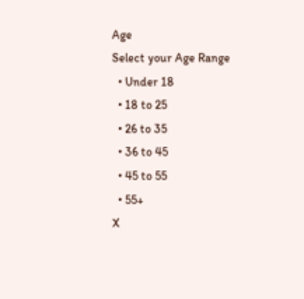Age
Select your Age Range
  • Under 18
  • 18 to 25
  • 26 to 35
  • 36 to 45
  • 45 to 55
  • 55+
X